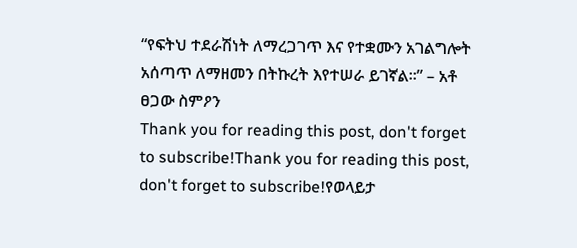“የፍትህ ተደራሽነት ለማረጋገጥ እና የተቋሙን አገልግሎት አሰጣጥ ለማዘመን በትኩረት እየተሠራ ይገኛል።” – አቶ ፀጋው ስምዖን
Thank you for reading this post, don't forget to subscribe!Thank you for reading this post, don't forget to subscribe!የወላይታ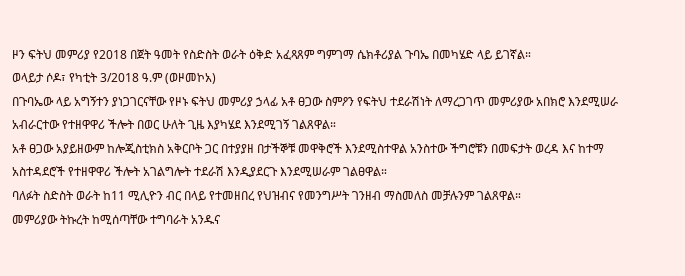ዞን ፍትህ መምሪያ የ2018 በጀት ዓመት የስድስት ወራት ዕቅድ አፈጻጸም ግምገማ ሴክቶሪያል ጉባኤ በመካሄድ ላይ ይገኛል።
ወላይታ ሶዶ፣ የካቲት 3/2018 ዓ.ም (ወዞመኮአ)
በጉባኤው ላይ አግኝተን ያነጋገርናቸው የዞኑ ፍትህ መምሪያ ኃላፊ አቶ ፀጋው ስምዖን የፍትህ ተደራሽነት ለማረጋገጥ መምሪያው አበክሮ እንደሚሠራ አብራርተው የተዘዋዋሪ ችሎት በወር ሁለት ጊዜ እያካሄደ እንደሚገኝ ገልጸዋል።
አቶ ፀጋው አያይዘውም ከሎጂስቲክስ አቅርቦት ጋር በተያያዘ በታችኞቹ መዋቅሮች እንደሚስተዋል አንስተው ችግሮቹን በመፍታት ወረዳ እና ከተማ አስተዳደሮች የተዘዋዋሪ ችሎት አገልግሎት ተደራሽ እንዲያደርጉ እንደሚሠራም ገልፀዋል።
ባለፉት ስድስት ወራት ከ11 ሚሊዮን ብር በላይ የተመዘበረ የህዝብና የመንግሥት ገንዘብ ማስመለስ መቻሉንም ገልጸዋል።
መምሪያው ትኩረት ከሚሰጣቸው ተግባራት አንዱና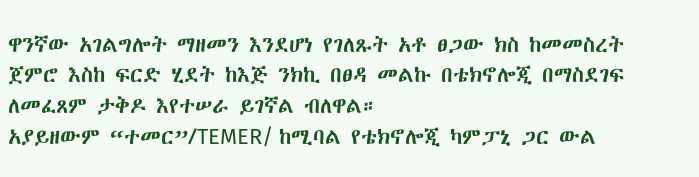ዋንኛው አገልግሎት ማዘመን እንደሆነ የገለጹት አቶ ፀጋው ክስ ከመመስረት ጀምሮ እስከ ፍርድ ሂደት ከእጅ ንክኪ በፀዳ መልኩ በቴክኖሎጂ በማስደገፍ ለመፈጸም ታቅዶ እየተሠራ ይገኛል ብለዋል።
አያይዘውም “ተመር”/TEMER/ ከሚባል የቴክኖሎጂ ካምፓኒ ጋር ውል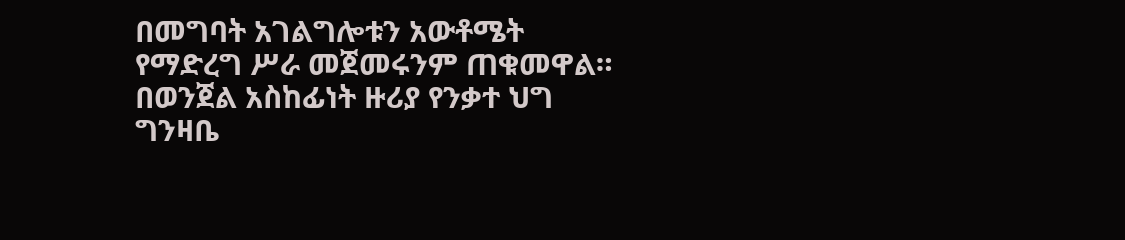በመግባት አገልግሎቱን አውቶሜት የማድረግ ሥራ መጀመሩንም ጠቁመዋል።
በወንጀል አስከፊነት ዙሪያ የንቃተ ህግ ግንዛቤ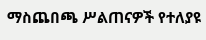ማስጨበጫ ሥልጠናዎች የተለያዩ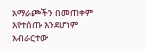አማራጮችን በመጠቀም እየተሰጡ እንደሆነም አብራርተው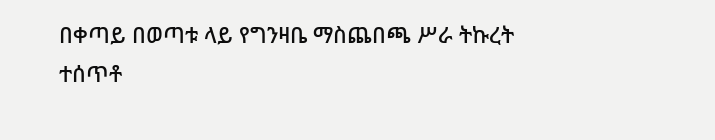በቀጣይ በወጣቱ ላይ የግንዛቤ ማስጨበጫ ሥራ ትኩረት ተሰጥቶ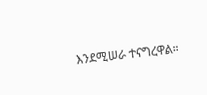እንደሚሠራ ተናግረዋል።